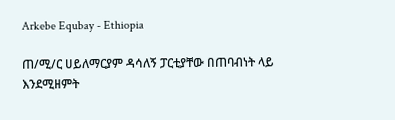Arkebe Equbay - Ethiopia

ጠ/ሚ/ር ሀይለማርያም ዳሳለኝ ፓርቲያቸው በጠባብነት ላይ እንደሚዘምት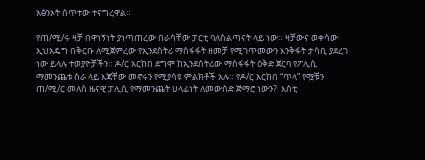አፅንኦት ሰጥተው ተናግረዋል።

የጠ/ሚ/ሩ ዛቻ በዋነኝነት ያነጣጠረው በራሳቸው ፓርቲ ባለስልጣናት ላይ ነው። ዛቻውና ወቀሳው ኢህአዴግ በቅርቡ ለሚጀምረው የኢንደስትሪ ማስፋፋት ዘመቻ የሚገጥመውን እንቅፋት ታሳቢ ያደረገ ነው ይላሉ ተወያዮቻችን። ዶ/ር አርከበ ደግሞ ከኢንደስትሪው ማስፋፋት ዕቅድ ጀርባ የፖሊሲ ማመንጨቱ ስራ ላይ እጃቸው መኖሩን የሚያሳዩ ምልክቶች አሉ። የዶ/ር አርከበ “ጥላ” የሟቹን ጠ/ሚ/ር መለስ ዜናዊ ፓሊሲ የማመንጨት ሀላፊነት ለመውሰድ ጅማሮ ነውን?  እስቲ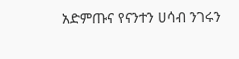አድምጡና የናንተን ሀሳብ ንገሩን